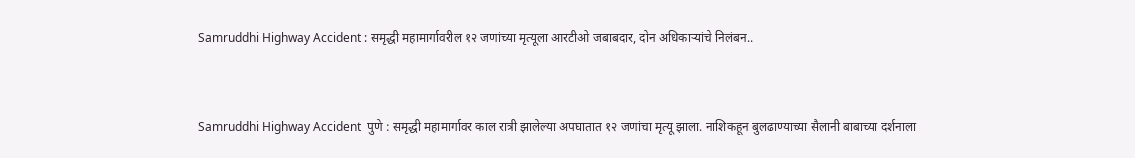Samruddhi Highway Accident : समृद्धी महामार्गावरील १२ जणांच्या मृत्यूला आरटीओ जबाबदार, दोन अधिकाऱ्यांचे निलंबन..


Samruddhi Highway Accident  पुणे : समृद्धी महामार्गावर काल रात्री झालेल्या अपघातात १२ जणांचा मृत्यू झाला. नाशिकहून बुलढाण्याच्या सैलानी बाबाच्या दर्शनाला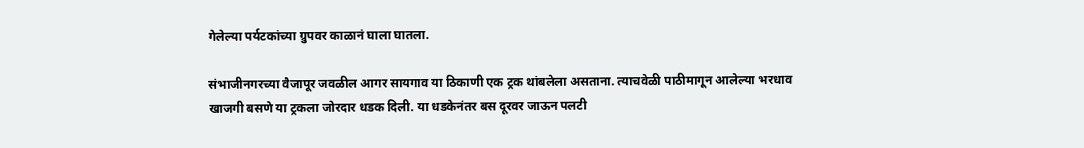गेलेल्या पर्यटकांच्या ग्रुपवर काळानं घाला घातला.

संभाजीनगरच्या वैजापूर जवळील आगर सायगाव या ठिकाणी एक ट्रक थांबलेला असताना. त्याचवेळी पाठीमागून आलेल्या भरधाव खाजगी बसणे या ट्रकला जोरदार धडक दिली. या धडकेनंतर बस दूरवर जाऊन पलटी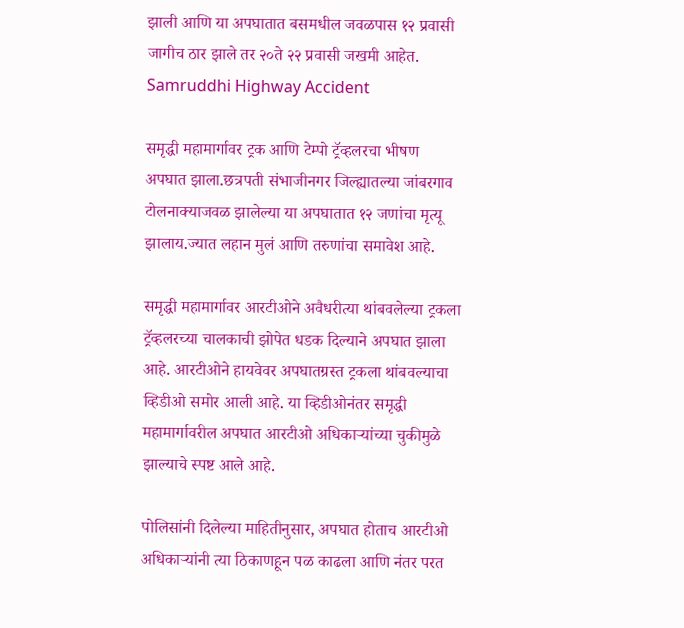झाली आणि या अपघातात बसमधील जवळपास १२ प्रवासी जागीच ठार झाले तर २०ते २२ प्रवासी जखमी आहेत. Samruddhi Highway Accident

समृद्धी महामार्गावर ट्रक आणि टेम्पो ट्रॅव्हलरचा भीषण अपघात झाला.छत्रपती संभाजीनगर जिल्ह्यातल्या जांबरगाव टोलनाक्याजवळ झालेल्या या अपघातात १२ जणांचा मृत्यू झालाय.ज्यात लहान मुलं आणि तरुणांचा समावेश आहे.

समृद्धी महामार्गावर आरटीओने अवैधरीत्या थांबवलेल्या ट्रकला ट्रॅव्हलरच्या चालकाची झोपेत धडक दिल्याने अपघात झाला आहे. आरटीओने हायवेवर अपघातग्रस्त ट्रकला थांबवल्याचा व्हिडीओ समोर आली आहे. या व्हिडीओनंतर समृद्धी महामार्गावरील अपघात आरटीओ अधिकाऱ्यांच्या चुकीमुळे झाल्याचे स्पष्ट आले आहे.

पोलिसांनी दिलेल्या माहितीनुसार, अपघात होताच आरटीओ अधिकाऱ्यांनी त्या ठिकाणहून पळ काढला आणि नंतर परत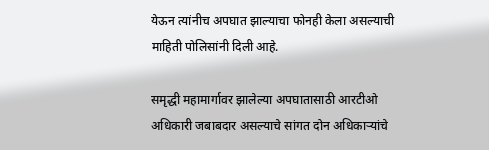येऊन त्यांनीच अपघात झाल्याचा फोनही केला असल्याची माहिती पोलिसांनी दिली आहे.

समृद्धी महामार्गावर झालेल्या अपघातासाठी आरटीओ अधिकारी जबाबदार असल्याचे सांगत दोन अधिकाऱ्यांचे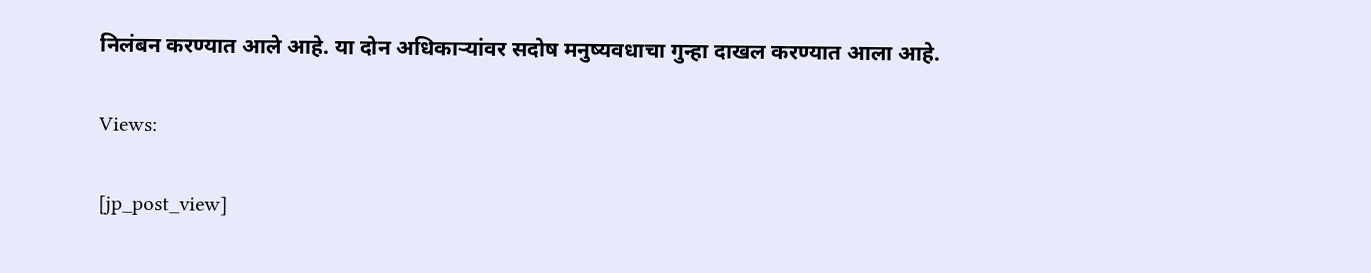निलंबन करण्यात आले आहे. या दोन अधिकाऱ्यांवर सदोष मनुष्यवधाचा गुन्हा दाखल करण्यात आला आहे.

Views:

[jp_post_view]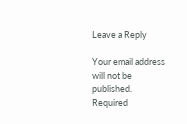Leave a Reply

Your email address will not be published. Required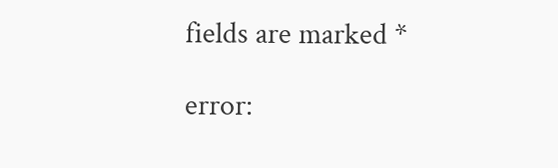fields are marked *

error: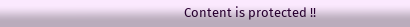Content is protected !!